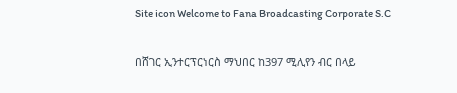Site icon Welcome to Fana Broadcasting Corporate S.C

በሸገር ኢንተርፕርነርስ ማህበር ከ397 ሚሊየን ብር በላይ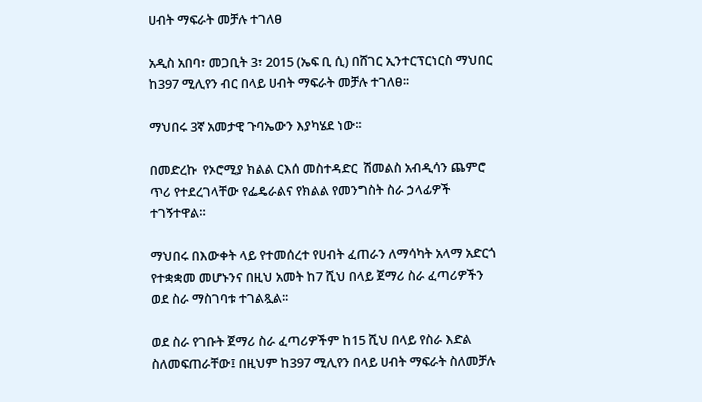ሀብት ማፍራት መቻሉ ተገለፀ

አዲስ አበባ፣ መጋቢት 3፣ 2015 (ኤፍ ቢ ሲ) በሸገር ኢንተርፕርነርስ ማህበር ከ397 ሚሊየን ብር በላይ ሀብት ማፍራት መቻሉ ተገለፀ፡፡

ማህበሩ 3ኛ አመታዊ ጉባኤውን እያካሄደ ነው፡፡

በመድረኩ  የኦሮሚያ ክልል ርእሰ መስተዳድር  ሽመልስ አብዲሳን ጨምሮ ጥሪ የተደረገላቸው የፌዴራልና የክልል የመንግስት ስራ ኃላፊዎች  ተገኝተዋል።

ማህበሩ በእውቀት ላይ የተመሰረተ የሀብት ፈጠራን ለማሳካት አላማ አድርጎ የተቋቋመ መሆኑንና በዚህ አመት ከ7 ሺህ በላይ ጀማሪ ስራ ፈጣሪዎችን ወደ ስራ ማስገባቱ ተገልጿል፡፡

ወደ ስራ የገቡት ጀማሪ ስራ ፈጣሪዎችም ከ15 ሺህ በላይ የስራ እድል ስለመፍጠራቸው፤ በዚህም ከ397 ሚሊየን በላይ ሀብት ማፍራት ስለመቻሉ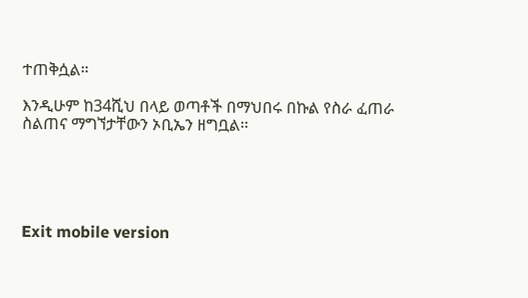ተጠቅሷል።

እንዲሁም ከ34ሺህ በላይ ወጣቶች በማህበሩ በኩል የስራ ፈጠራ ስልጠና ማግኘታቸውን ኦቢኤን ዘግቧል፡፡





Exit mobile version